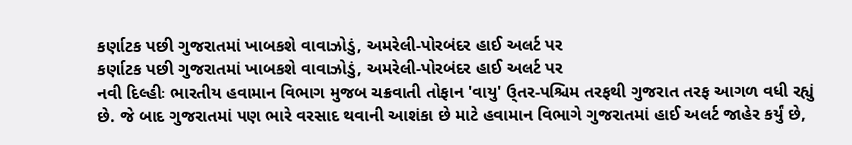કર્ણાટક પછી ગુજરાતમાં ખાબકશે વાવાઝોડું, અમરેલી-પોરબંદર હાઈ અલર્ટ પર
કર્ણાટક પછી ગુજરાતમાં ખાબકશે વાવાઝોડું, અમરેલી-પોરબંદર હાઈ અલર્ટ પર
નવી દિલ્હીઃ ભારતીય હવામાન વિભાગ મુજબ ચક્રવાતી તોફાન 'વાયુ' ઉ્તર-પશ્ચિમ તરફથી ગુજરાત તરફ આગળ વધી રહ્યું છે. જે બાદ ગુજરાતમાં પણ ભારે વરસાદ થવાની આશંકા છે માટે હવામાન વિભાગે ગુજરાતમાં હાઈ અલર્ટ જાહેર કર્યું છે,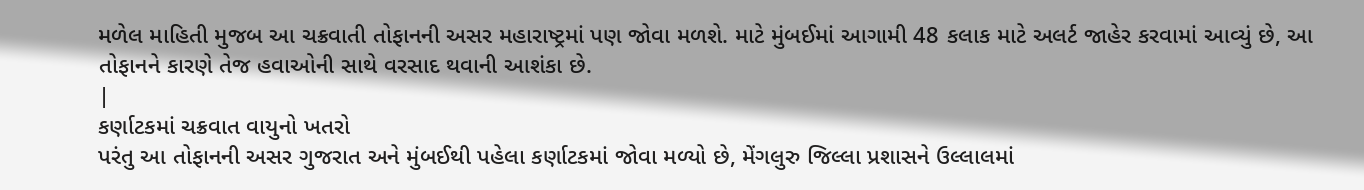મળેલ માહિતી મુજબ આ ચક્રવાતી તોફાનની અસર મહારાષ્ટ્રમાં પણ જોવા મળશે. માટે મુંબઈમાં આગામી 48 કલાક માટે અલર્ટ જાહેર કરવામાં આવ્યું છે, આ તોફાનને કારણે તેજ હવાઓની સાથે વરસાદ થવાની આશંકા છે.
|
કર્ણાટકમાં ચક્રવાત વાયુનો ખતરો
પરંતુ આ તોફાનની અસર ગુજરાત અને મુંબઈથી પહેલા કર્ણાટકમાં જોવા મળ્યો છે, મેંગલુરુ જિલ્લા પ્રશાસને ઉલ્લાલમાં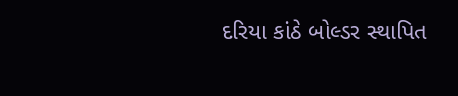દરિયા કાંઠે બોલ્ડર સ્થાપિત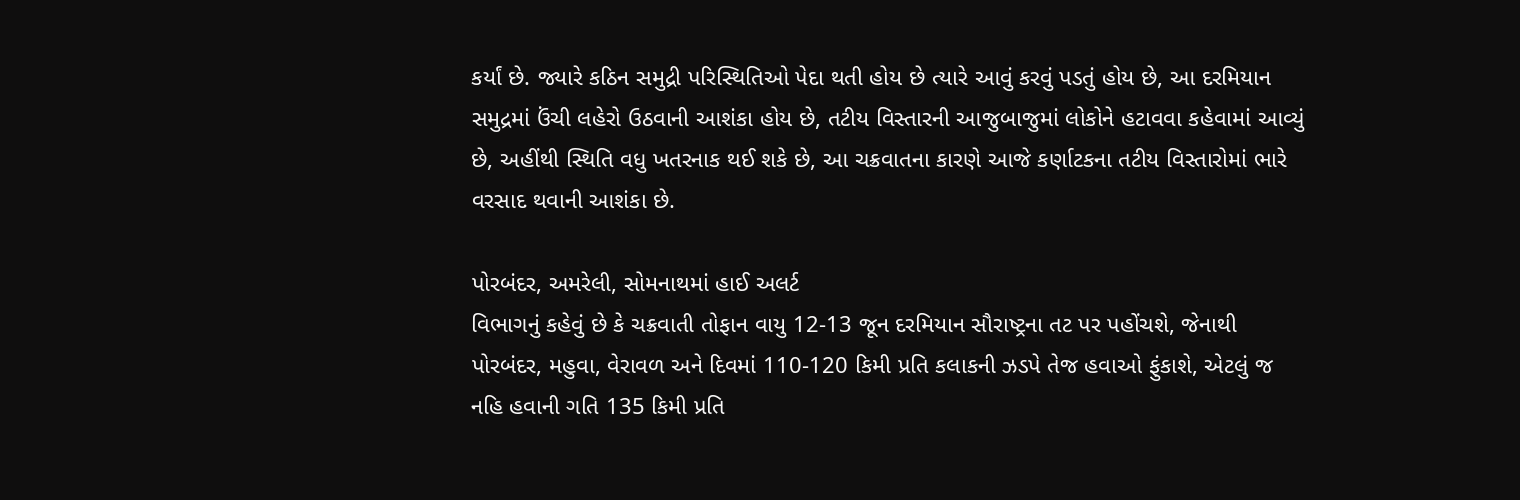કર્યાં છે. જ્યારે કઠિન સમુદ્રી પરિસ્થિતિઓ પેદા થતી હોય છે ત્યારે આવું કરવું પડતું હોય છે, આ દરમિયાન સમુદ્રમાં ઉંચી લહેરો ઉઠવાની આશંકા હોય છે, તટીય વિસ્તારની આજુબાજુમાં લોકોને હટાવવા કહેવામાં આવ્યું છે, અહીંથી સ્થિતિ વધુ ખતરનાક થઈ શકે છે, આ ચક્રવાતના કારણે આજે કર્ણાટકના તટીય વિસ્તારોમાં ભારે વરસાદ થવાની આશંકા છે.

પોરબંદર, અમરેલી, સોમનાથમાં હાઈ અલર્ટ
વિભાગનું કહેવું છે કે ચક્રવાતી તોફાન વાયુ 12-13 જૂન દરમિયાન સૌરાષ્ટ્રના તટ પર પહોંચશે, જેનાથી પોરબંદર, મહુવા, વેરાવળ અને દિવમાં 110-120 કિમી પ્રતિ કલાકની ઝડપે તેજ હવાઓ ફુંકાશે, એટલું જ નહિ હવાની ગતિ 135 કિમી પ્રતિ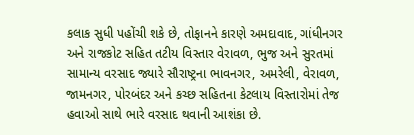કલાક સુધી પહોંચી શકે છે, તોફાનને કારણે અમદાવાદ, ગાંધીનગર અને રાજકોટ સહિત તટીય વિસ્તાર વેરાવળ, ભુજ અને સુરતમાં સામાન્ય વરસાદ જ્યારે સૌરાષ્ટ્રના ભાવનગર, અમરેલી, વેરાવળ, જામનગર, પોરબંદર અને કચ્છ સહિતના કેટલાય વિસ્તારોમાં તેજ હવાઓ સાથે ભારે વરસાદ થવાની આશંકા છે.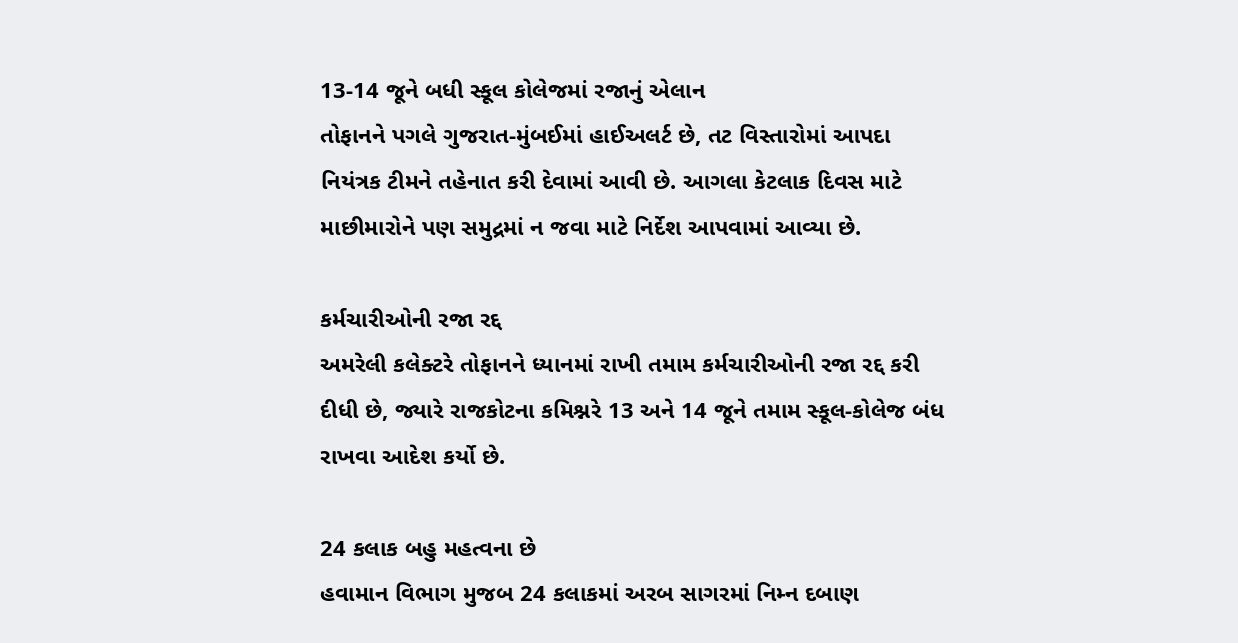13-14 જૂને બધી સ્કૂલ કોલેજમાં રજાનું એલાન
તોફાનને પગલે ગુજરાત-મુંબઈમાં હાઈઅલર્ટ છે, તટ વિસ્તારોમાં આપદા નિયંત્રક ટીમને તહેનાત કરી દેવામાં આવી છે. આગલા કેટલાક દિવસ માટે માછીમારોને પણ સમુદ્રમાં ન જવા માટે નિર્દેશ આપવામાં આવ્યા છે.

કર્મચારીઓની રજા રદ્દ
અમરેલી કલેક્ટરે તોફાનને ધ્યાનમાં રાખી તમામ કર્મચારીઓની રજા રદ્દ કરી દીધી છે, જ્યારે રાજકોટના કમિશ્નરે 13 અને 14 જૂને તમામ સ્કૂલ-કોલેજ બંધ રાખવા આદેશ કર્યો છે.

24 કલાક બહુ મહત્વના છે
હવામાન વિભાગ મુજબ 24 કલાકમાં અરબ સાગરમાં નિમ્ન દબાણ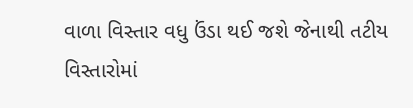વાળા વિસ્તાર વધુ ઉંડા થઈ જશે જેનાથી તટીય વિસ્તારોમાં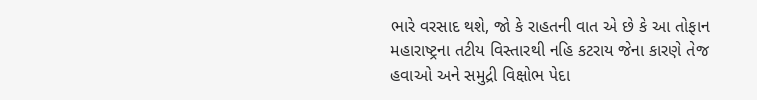ભારે વરસાદ થશે, જો કે રાહતની વાત એ છે કે આ તોફાન મહારાષ્ટ્રના તટીય વિસ્તારથી નહિ કટરાય જેના કારણે તેજ હવાઓ અને સમુદ્રી વિક્ષોભ પેદા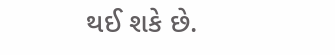થઈ શકે છે.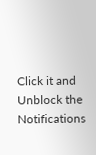Click it and Unblock the Notifications